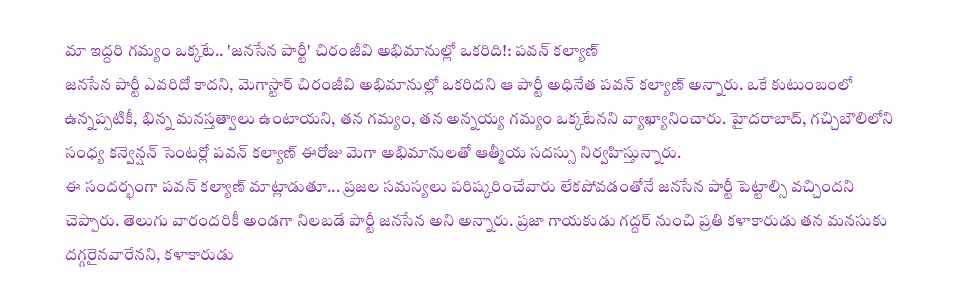మా ఇద్దరి గమ్యం ఒక్కటే.. 'జనసేన పార్టీ' చిరంజీవి అభిమానుల్లో ఒకరిది!: పవన్ కల్యాణ్
జనసేన పార్టీ ఎవరిదో కాదని, మెగాస్టార్ చిరంజీవి అభిమానుల్లో ఒకరిదని ఆ పార్టీ అధినేత పవన్ కల్యాణ్ అన్నారు. ఒకే కుటుంబంలో ఉన్నప్పటికీ, భిన్న మనస్తత్వాలు ఉంటాయని, తన గమ్యం, తన అన్నయ్య గమ్యం ఒక్కటేనని వ్యాఖ్యానించారు. హైదరాబాద్, గచ్చిబౌలిలోని సంధ్య కన్వెన్షన్ సెంటర్లో పవన్ కల్యాణ్ ఈరోజు మెగా అభిమానులతో ఆత్మీయ సదస్సు నిర్వహిస్తున్నారు.
ఈ సందర్భంగా పవన్ కల్యాణ్ మాట్లాడుతూ... ప్రజల సమస్యలు పరిష్కరించేవారు లేకపోవడంతోనే జనసేన పార్టీ పెట్టాల్సి వచ్చిందని చెప్పారు. తెలుగు వారందరికీ అండగా నిలబడే పార్టీ జనసేన అని అన్నారు. ప్రజా గాయకుడు గద్దర్ నుంచి ప్రతి కళాకారుడు తన మనసుకు దగ్గరైనవారేనని, కళాకారుడు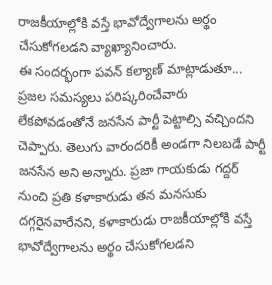రాజకీయాల్లోకి వస్తే భావోద్వేగాలను అర్థం చేసుకోగలడని వ్యాఖ్యానించారు.
ఈ సందర్భంగా పవన్ కల్యాణ్ మాట్లాడుతూ... ప్రజల సమస్యలు పరిష్కరించేవారు లేకపోవడంతోనే జనసేన పార్టీ పెట్టాల్సి వచ్చిందని చెప్పారు. తెలుగు వారందరికీ అండగా నిలబడే పార్టీ జనసేన అని అన్నారు. ప్రజా గాయకుడు గద్దర్ నుంచి ప్రతి కళాకారుడు తన మనసుకు దగ్గరైనవారేనని, కళాకారుడు రాజకీయాల్లోకి వస్తే భావోద్వేగాలను అర్థం చేసుకోగలడని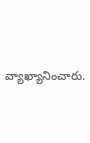వ్యాఖ్యానించారు.